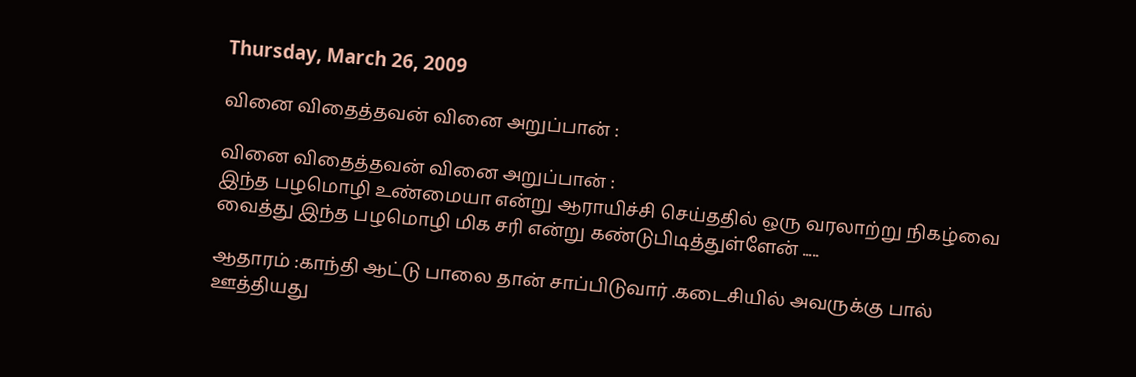Thursday, March 26, 2009

வினை விதைத்தவன் வினை அறுப்பான் :

வினை விதைத்தவன் வினை அறுப்பான் :
இந்த பழமொழி உண்மையா என்று ஆராயிச்சி செய்ததில் ஒரு வரலாற்று நிகழ்வை வைத்து இந்த பழமொழி மிக சரி என்று கண்டுபிடித்துள்ளேன் .....

ஆதாரம் :காந்தி ஆட்டு பாலை தான் சாப்பிடுவார் .கடைசியில் அவருக்கு பால் ஊத்தியது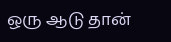ஒரு ஆடு தான்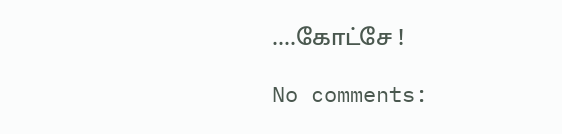....கோட்சே !

No comments: